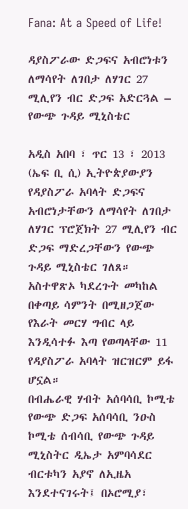Fana: At a Speed of Life!

ዳያስፖራው ድጋፍና አብሮነቱን ለማሳየት ለገበታ ለሃገር 27 ሚሊየን ብር ድጋፍ አድርጓል – የውጭ ጉዳይ ሚኒስቴር

አዲስ አበባ ፣ ጥር 13 ፣ 2013 (ኤፍ ቢ ሲ) ኢትዮጵያውያን የዳያስፖራ አባላት ድጋፍና አብሮነታቸውን ለማሳየት ለገበታ ለሃገር ፕሮጀክት 27 ሚሊየን ብር ድጋፍ ማድረጋቸውን የውጭ ጉዳይ ሚኒስቴር ገለጸ።
አስተዋጽኦ ካደረጉት መካከል በቀጣይ ሳምንት በሚዘጋጀው የእራት መርሃ ግብር ላይ እንዲሳተፉ እጣ የወጣላቸው 11 የዳያስፖራ አባላት ዝርዝርም ይፋ ሆኗል።
በብሔራዊ ሃብት አሰባሳቢ ኮሚቴ የውጭ ድጋፍ አሰባሳቢ ንዑስ ኮሚቴ ሰብሳቢ የውጭ ጉዳይ ሚኒስትር ዲኤታ አምባሳደር ብርቱካን አያኖ ለኢዜአ እንደተናገሩት፤ በኦሮሚያ፣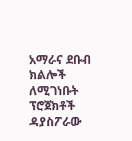አማራና ደቡብ ክልሎች ለሚገነቡት ፕሮጀክቶች ዳያስፖራው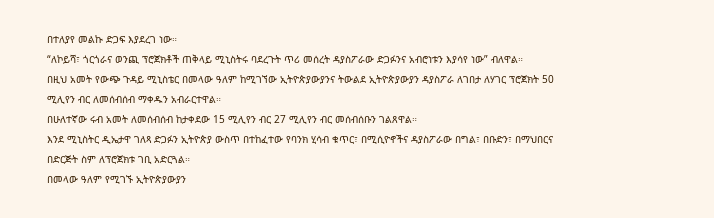በተለያየ መልኩ ድጋፍ እያደረገ ነው።
“ለኮይሻ፣ ጎርጎራና ወንጪ ፕሮጀክቶች ጠቅላይ ሚኒስትሩ ባደረጉት ጥሪ መሰረት ዳያስፖራው ድጋፉንና አብሮነቱን እያሳየ ነው” ብለዋል።
በዚህ አመት የውጭ ጉዳይ ሚኒስቴር በመላው ዓለም ከሚገኘው ኢትዮጵያውያንና ትውልደ ኢትዮጵያውያን ዳያስፖራ ለገበታ ለሃገር ፕሮጀክት 50 ሚሊየን ብር ለመሰብሰብ ማቀዱን አብራርተዋል።
በሁለተኛው ሩብ አመት ለመሰብሰብ ከታቀደው 15 ሚሊየን ብር 27 ሚሊየን ብር መሰብሰቡን ገልጸዋል።
እንደ ሚኒስትር ዲኤታዋ ገለጻ ድጋፉን ኢትዮጵያ ውስጥ በተከፈተው የባንክ ሂሳብ ቁጥር፣ በሚሲዮኖችና ዳያስፖራው በግል፣ በቡድን፣ በማህበርና በድርጅት ስም ለፕሮጀክቱ ገቢ አድርጓል።
በመላው ዓለም የሚገኙ ኢትዮጵያውያን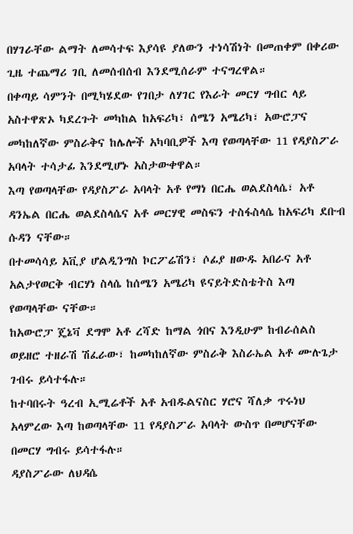በሃገራቸው ልማት ለመሳተፍ እያሳዩ ያለውን ተነሳሽነት በመጠቀም በቀሪው ጊዜ ተጨማሪ ገቢ ለመሰብሰብ እንደሚሰራም ተናግረዋል።
በቀጣይ ሳምንት በሚካሄደው የገበታ ለሃገር የእራት መርሃ ግብር ላይ አስተዋጽኦ ካደረጉት መካከል ከአፍሪካ፣ ሰሜን አሜሪካ፣ አውሮፓና መካከለኛው ምስራቅና ከሌሎች አካባቢዎች እጣ የወጣላቸው 11 የዳያስፖራ አባላት ተሳታፊ እንደሚሆኑ አስታውቀዋል።
እጣ የወጣላቸው የዳያስፖራ አባላት አቶ የማነ በርሔ ወልደስላሴ፣ አቶ ዳንኤል በርሔ ወልደስላሴና አቶ መርሃዊ መስፍን ተስፋስላሴ ከአፍሪካ ደቡብ ሱዳን ናቸው።
በተመሳሳይ አቪያ ሆልዲንግስ ኮርፖሬሽን፣ ሶፊያ ዘውዱ አበራና አቶ አልታየወርቅ ብርሃነ ስላሴ ከሰሜን አሜሪካ ዩናይትድስቴትስ እጣ የወጣላቸው ናቸው።
ከአውሮፓ ጄኔቫ ደግሞ አቶ ረሻድ ከማል ጎበና እንዲሁም ከብራሰልስ ወይዘሮ ተዘራሽ ሽፈራው፣ ከመካከለኛው ምስራቅ እስራኤል አቶ ሙሉጌታ ገብሩ ይሳተፋሉ።
ከተባበሩት ዓረብ ኢሚሬቶች አቶ አብዱልናስር ሃሮና ሻለቃ ጥሩነህ አላምረው እጣ ከወጣላቸው 11 የዳያስፖራ አባላት ውስጥ በመሆናቸው በመርሃ ግብሩ ይሳተፋሉ።
ዳያስፖራው ለህዳሴ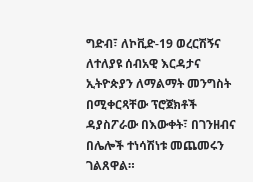ግድብ፣ ለኮቪድ-19 ወረርሽኝና ለተለያዩ ሰብአዊ እርዳታና ኢትዮጵያን ለማልማት መንግስት በሚቀርጻቸው ፕሮጀክቶች ዳያስፖራው በእውቀት፣ በገንዘብና በሌሎች ተነሳሽነቱ መጨመሩን ገልጸዋል።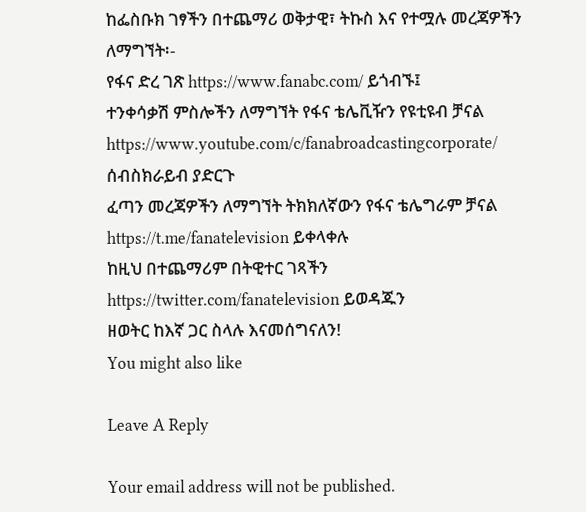ከፌስቡክ ገፃችን በተጨማሪ ወቅታዊ፣ ትኩስ እና የተሟሉ መረጃዎችን ለማግኘት፡-
የፋና ድረ ገጽ https://www.fanabc.com/ ይጎብኙ፤
ተንቀሳቃሽ ምስሎችን ለማግኘት የፋና ቴሌቪዥን የዩቲዩብ ቻናል https://www.youtube.com/c/fanabroadcastingcorporate/ ሰብስክራይብ ያድርጉ
ፈጣን መረጃዎችን ለማግኘት ትክክለኛውን የፋና ቴሌግራም ቻናል https://t.me/fanatelevision ይቀላቀሉ
ከዚህ በተጨማሪም በትዊተር ገጻችን https://twitter.com/fanatelevision ይወዳጁን
ዘወትር ከእኛ ጋር ስላሉ እናመሰግናለን!
You might also like

Leave A Reply

Your email address will not be published.